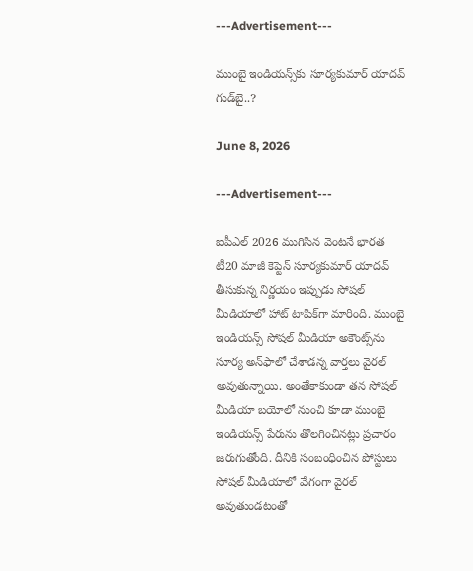---Advertisement---

ముంబై ఇండియ‌న్స్‌కు సూర్యకుమార్ యాదవ్ గుడ్‌బై..?

June 8, 2026

---Advertisement---

ఐపీఎల్ 2026 ముగిసిన వెంటనే భారత టీ20 మాజీ కెప్టెన్ సూర్యకుమార్ యాదవ్ తీసుకున్న నిర్ణయం ఇప్పుడు సోషల్ మీడియాలో హాట్ టాపిక్‌గా మారింది. ముంబై ఇండియ‌న్స్ సోషల్ మీడియా అకౌంట్స్‌ను సూర్య అన్‌ఫాలో చేశాడన్న వార్తలు వైరల్ అవుతున్నాయి. అంతేకాకుండా తన సోషల్ మీడియా బయోలో నుంచి కూడా ముంబై ఇండియ‌న్స్ పేరును తొలగించినట్లు ప్రచారం జరుగుతోంది. దీనికి సంబంధించిన పోస్టులు సోషల్ మీడియాలో వేగంగా వైరల్ అవుతుండటంతో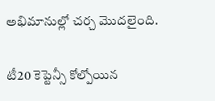అభిమానుల్లో చర్చ మొదలైంది.

టీ20 కెప్టెన్సీ కోల్పోయిన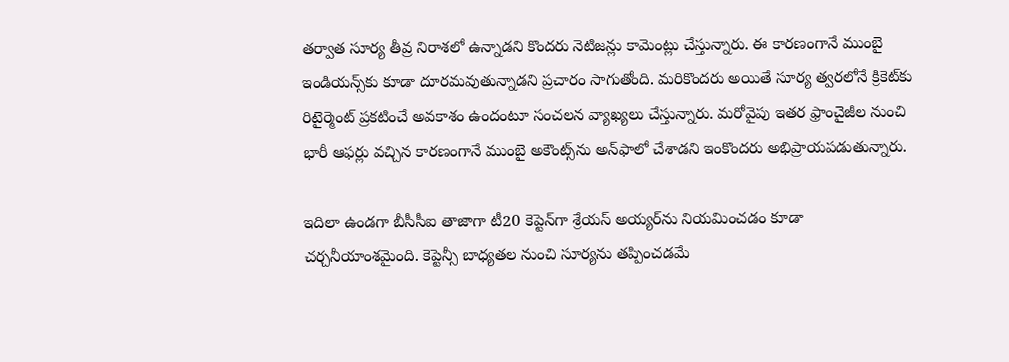తర్వాత సూర్య తీవ్ర నిరాశలో ఉన్నాడని కొందరు నెటిజన్లు కామెంట్లు చేస్తున్నారు. ఈ కారణంగానే ముంబై ఇండియ‌న్స్‌కు కూడా దూరమవుతున్నాడని ప్రచారం సాగుతోంది. మరికొందరు అయితే సూర్య త్వరలోనే క్రికెట్‌కు రిటైర్మెంట్ ప్రకటించే అవకాశం ఉందంటూ సంచలన వ్యాఖ్యలు చేస్తున్నారు. మరోవైపు ఇతర ఫ్రాంచైజీల నుంచి భారీ ఆఫర్లు వచ్చిన కారణంగానే ముంబై అకౌంట్స్‌ను అన్‌ఫాలో చేశాడని ఇంకొందరు అభిప్రాయపడుతున్నారు.

ఇదిలా ఉండగా బీసీసీఐ తాజాగా టీ20 కెప్టెన్‌గా శ్రేయస్ అయ్యర్‌ను నియమించడం కూడా చర్చనీయాంశమైంది. కెప్టెన్సీ బాధ్యతల నుంచి సూర్యను తప్పించడమే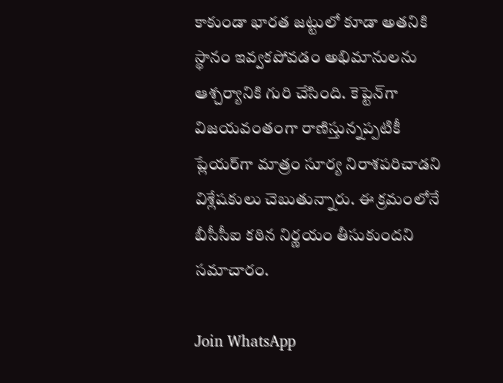కాకుండా భారత జట్టులో కూడా అతనికి స్థానం ఇవ్వకపోవడం అభిమానులను ఆశ్చర్యానికి గురి చేసింది. కెప్టెన్‌గా విజయవంతంగా రాణిస్తున్నప్పటికీ ప్లేయర్‌గా మాత్రం సూర్య నిరాశపరిచాడని విశ్లేషకులు చెబుతున్నారు. ఈ క్రమంలోనే బీసీసీఐ కఠిన నిర్ణయం తీసుకుందని సమాచారం.

Join WhatsApp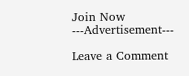Join Now
---Advertisement---

Leave a Comment